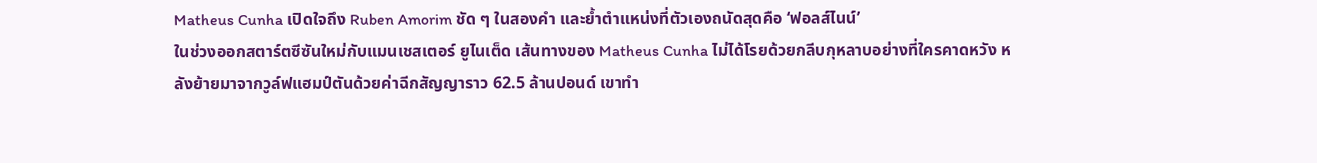Matheus Cunha เปิดใจถึง Ruben Amorim ชัด ๆ ในสองคำ และย้ำตำแหน่งที่ตัวเองถนัดสุดคือ ‘ฟอลส์ไนน์’
ในช่วงออกสตาร์ตซีซันใหม่กับแมนเชสเตอร์ ยูไนเต็ด เส้นทางของ Matheus Cunha ไม่ได้โรยด้วยกลีบกุหลาบอย่างที่ใครคาดหวัง หลังย้ายมาจากวูล์ฟแฮมป์ตันด้วยค่าฉีกสัญญาราว 62.5 ล้านปอนด์ เขาทำ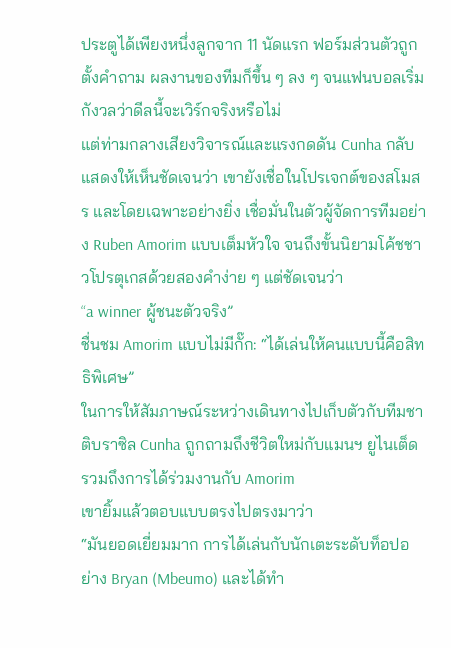ประตูได้เพียงหนึ่งลูกจาก 11 นัดแรก ฟอร์มส่วนตัวถูกตั้งคำถาม ผลงานของทีมก็ขึ้น ๆ ลง ๆ จนแฟนบอลเริ่มกังวลว่าดีลนี้จะเวิร์กจริงหรือไม่
แต่ท่ามกลางเสียงวิจารณ์และแรงกดดัน Cunha กลับแสดงให้เห็นชัดเจนว่า เขายังเชื่อในโปรเจกต์ของสโมสร และโดยเฉพาะอย่างยิ่ง เชื่อมั่นในตัวผู้จัดการทีมอย่าง Ruben Amorim แบบเต็มหัวใจ จนถึงขั้นนิยามโค้ชชาวโปรตุเกสด้วยสองคำง่าย ๆ แต่ชัดเจนว่า
“a winner ผู้ชนะตัวจริง”
ชื่นชม Amorim แบบไม่มีกั๊ก: “ได้เล่นให้คนแบบนี้คือสิทธิพิเศษ”
ในการให้สัมภาษณ์ระหว่างเดินทางไปเก็บตัวกับทีมชาติบราซิล Cunha ถูกถามถึงชีวิตใหม่กับแมนฯ ยูไนเต็ด รวมถึงการได้ร่วมงานกับ Amorim
เขายิ้มแล้วตอบแบบตรงไปตรงมาว่า
“มันยอดเยี่ยมมาก การได้เล่นกับนักเตะระดับท็อปอย่าง Bryan (Mbeumo) และได้ทำ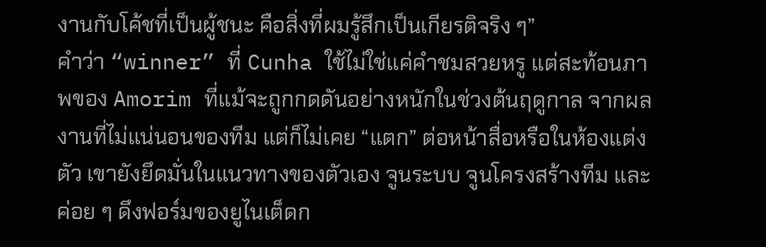งานกับโค้ชที่เป็นผู้ชนะ คือสิ่งที่ผมรู้สึกเป็นเกียรติจริง ๆ”
คำว่า “winner” ที่ Cunha ใช้ไม่ใช่แค่คำชมสวยหรู แต่สะท้อนภาพของ Amorim ที่แม้จะถูกกดดันอย่างหนักในช่วงต้นฤดูกาล จากผลงานที่ไม่แน่นอนของทีม แต่ก็ไม่เคย “แตก” ต่อหน้าสื่อหรือในห้องแต่งตัว เขายังยึดมั่นในแนวทางของตัวเอง จูนระบบ จูนโครงสร้างทีม และค่อย ๆ ดึงฟอร์มของยูไนเต็ดก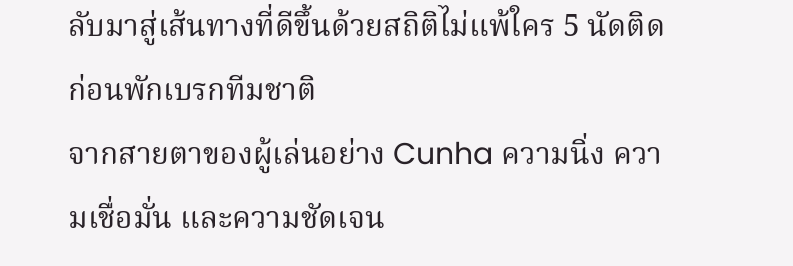ลับมาสู่เส้นทางที่ดีขึ้นด้วยสถิติไม่แพ้ใคร 5 นัดติดก่อนพักเบรกทีมชาติ
จากสายตาของผู้เล่นอย่าง Cunha ความนิ่ง ความเชื่อมั่น และความชัดเจน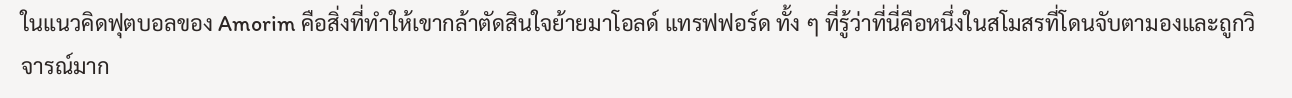ในแนวคิดฟุตบอลของ Amorim คือสิ่งที่ทำให้เขากล้าตัดสินใจย้ายมาโอลด์ แทรฟฟอร์ด ทั้ง ๆ ที่รู้ว่าที่นี่คือหนึ่งในสโมสรที่โดนจับตามองและถูกวิจารณ์มาก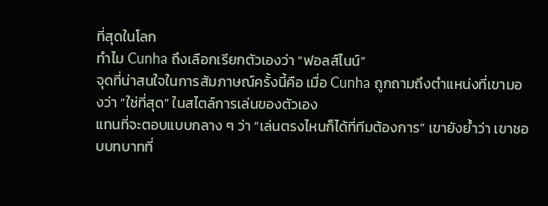ที่สุดในโลก
ทำไม Cunha ถึงเลือกเรียกตัวเองว่า “ฟอลส์ไนน์”
จุดที่น่าสนใจในการสัมภาษณ์ครั้งนี้คือ เมื่อ Cunha ถูกถามถึงตำแหน่งที่เขามองว่า “ใช่ที่สุด” ในสไตล์การเล่นของตัวเอง
แทนที่จะตอบแบบกลาง ๆ ว่า “เล่นตรงไหนก็ได้ที่ทีมต้องการ” เขายังย้ำว่า เขาชอบบทบาทที่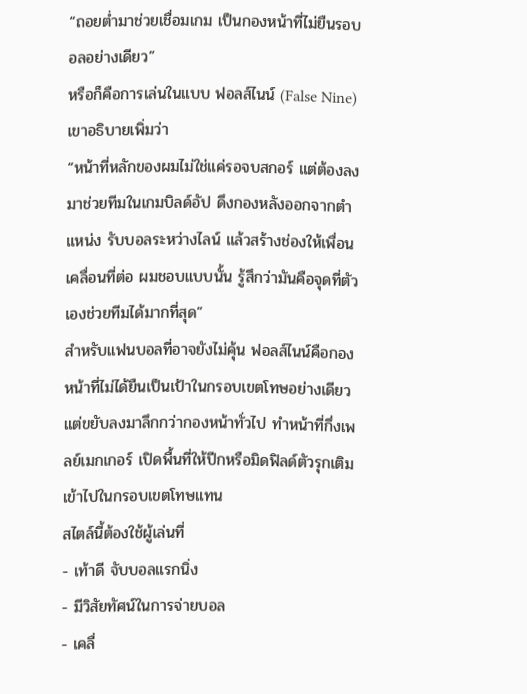“ถอยต่ำมาช่วยเชื่อมเกม เป็นกองหน้าที่ไม่ยืนรอบอลอย่างเดียว”
หรือก็คือการเล่นในแบบ ฟอลส์ไนน์ (False Nine)
เขาอธิบายเพิ่มว่า
“หน้าที่หลักของผมไม่ใช่แค่รอจบสกอร์ แต่ต้องลงมาช่วยทีมในเกมบิลด์อัป ดึงกองหลังออกจากตำแหน่ง รับบอลระหว่างไลน์ แล้วสร้างช่องให้เพื่อนเคลื่อนที่ต่อ ผมชอบแบบนั้น รู้สึกว่ามันคือจุดที่ตัวเองช่วยทีมได้มากที่สุด”
สำหรับแฟนบอลที่อาจยังไม่คุ้น ฟอลส์ไนน์คือกองหน้าที่ไม่ได้ยืนเป็นเป้าในกรอบเขตโทษอย่างเดียว แต่ขยับลงมาลึกกว่ากองหน้าทั่วไป ทำหน้าที่กึ่งเพลย์เมกเกอร์ เปิดพื้นที่ให้ปีกหรือมิดฟิลด์ตัวรุกเติมเข้าไปในกรอบเขตโทษแทน
สไตล์นี้ต้องใช้ผู้เล่นที่
- เท้าดี จับบอลแรกนิ่ง
- มีวิสัยทัศน์ในการจ่ายบอล
- เคลื่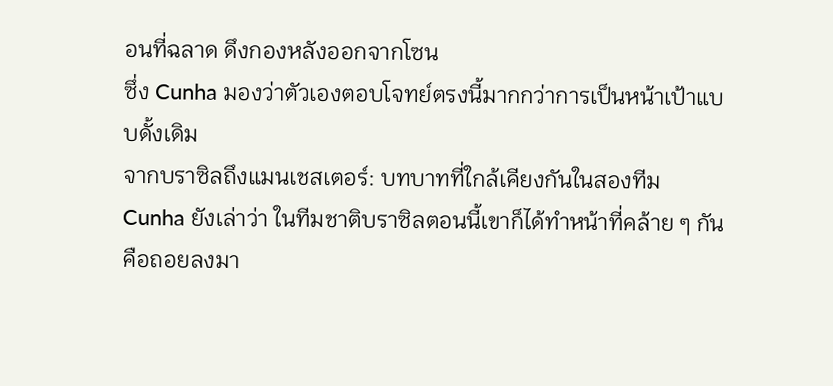อนที่ฉลาด ดึงกองหลังออกจากโซน
ซึ่ง Cunha มองว่าตัวเองตอบโจทย์ตรงนี้มากกว่าการเป็นหน้าเป้าแบบดั้งเดิม
จากบราซิลถึงแมนเชสเตอร์: บทบาทที่ใกล้เคียงกันในสองทีม
Cunha ยังเล่าว่า ในทีมชาติบราซิลตอนนี้เขาก็ได้ทำหน้าที่คล้าย ๆ กัน
คือถอยลงมา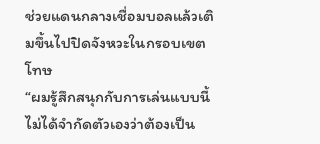ช่วยแดนกลางเชื่อมบอลแล้วเติมขึ้นไปปิดจังหวะในกรอบเขตโทษ
“ผมรู้สึกสนุกกับการเล่นแบบนี้ ไม่ได้จำกัดตัวเองว่าต้องเป็น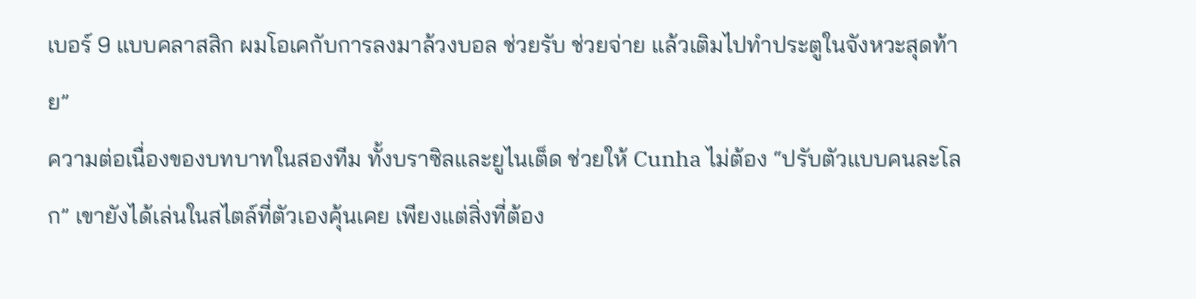เบอร์ 9 แบบคลาสสิก ผมโอเคกับการลงมาล้วงบอล ช่วยรับ ช่วยจ่าย แล้วเติมไปทำประตูในจังหวะสุดท้าย”
ความต่อเนื่องของบทบาทในสองทีม ทั้งบราซิลและยูไนเต็ด ช่วยให้ Cunha ไม่ต้อง “ปรับตัวแบบคนละโลก” เขายังได้เล่นในสไตล์ที่ตัวเองคุ้นเคย เพียงแต่สิ่งที่ต้อง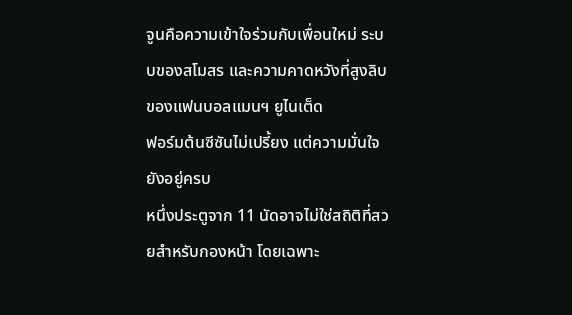จูนคือความเข้าใจร่วมกับเพื่อนใหม่ ระบบของสโมสร และความคาดหวังที่สูงลิบของแฟนบอลแมนฯ ยูไนเต็ด
ฟอร์มต้นซีซันไม่เปรี้ยง แต่ความมั่นใจยังอยู่ครบ
หนึ่งประตูจาก 11 นัดอาจไม่ใช่สถิติที่สวยสำหรับกองหน้า โดยเฉพาะ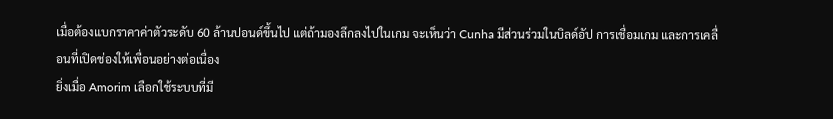เมื่อต้องแบกราคาค่าตัวระดับ 60 ล้านปอนด์ขึ้นไป แต่ถ้ามองลึกลงไปในเกม จะเห็นว่า Cunha มีส่วนร่วมในบิลด์อัป การเชื่อมเกม และการเคลื่อนที่เปิดช่องให้เพื่อนอย่างต่อเนื่อง
ยิ่งเมื่อ Amorim เลือกใช้ระบบที่มี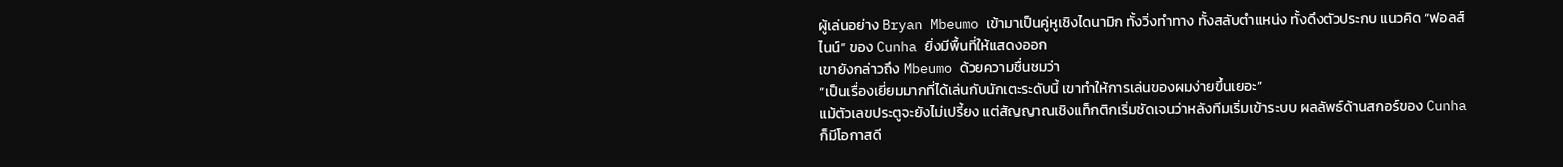ผู้เล่นอย่าง Bryan Mbeumo เข้ามาเป็นคู่หูเชิงไดนามิก ทั้งวิ่งทำทาง ทั้งสลับตำแหน่ง ทั้งดึงตัวประกบ แนวคิด “ฟอลส์ไนน์” ของ Cunha ยิ่งมีพื้นที่ให้แสดงออก
เขายังกล่าวถึง Mbeumo ด้วยความชื่นชมว่า
“เป็นเรื่องเยี่ยมมากที่ได้เล่นกับนักเตะระดับนี้ เขาทำให้การเล่นของผมง่ายขึ้นเยอะ”
แม้ตัวเลขประตูจะยังไม่เปรี้ยง แต่สัญญาณเชิงแท็กติกเริ่มชัดเจนว่าหลังทีมเริ่มเข้าระบบ ผลลัพธ์ด้านสกอร์ของ Cunha ก็มีโอกาสดี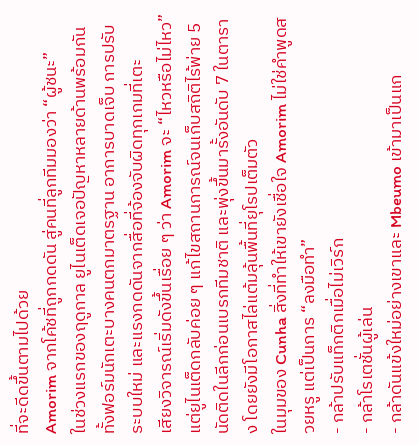ที่จะดีดขึ้นตามไปด้วย
Amorim จากโค้ชที่ถูกกดดัน สู่คนที่ลูกทีมมองว่า “ผู้ชนะ”
ในช่วงแรกของฤดูกาล ยูไนเต็ดเจอปัญหาหลายด้านพร้อมกัน ทั้งฟอร์มนักเตะบางคนตกมาตรฐาน อาการบาดเจ็บ การปรับระบบใหม่ และแรงกดดันจากสื่อที่จ้องจับผิดทุกเกมที่เตะ
เสียงวิจารณ์เริ่มดังขึ้นเรื่อย ๆ ว่า Amorim จะ “ไหวหรือไม่ไหว”
แต่ยูไนเต็ดกลับค่อย ๆ แก้ไขสถานการณ์จนเก็บสถิติไร้พ่าย 5 นัดติดในลีกก่อนเบรกทีมชาติ และพุ่งขึ้นมารั้งอันดับ 7 ในตาราง โดยยังมีโอกาสไล่แต้มลุ้นพื้นที่ยุโรปเต็มตัว
ในมุมของ Cunha สิ่งที่ทำให้เขายังเชื่อใจ Amorim ไม่ใช่คำพูดสวยหรู แต่เป็นการ “ลงมือทำ”
- กล้าปรับแท็กติกเมื่อไม่เวิร์ก
- กล้าโรเตชั่นผู้เล่น
- กล้าดันแข้งใหม่อย่างเขาและ Mbeumo เข้ามาเป็นแก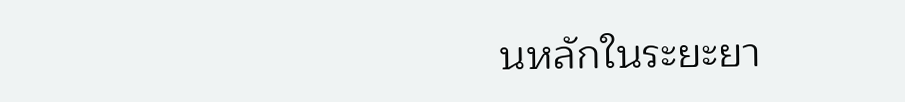นหลักในระยะยา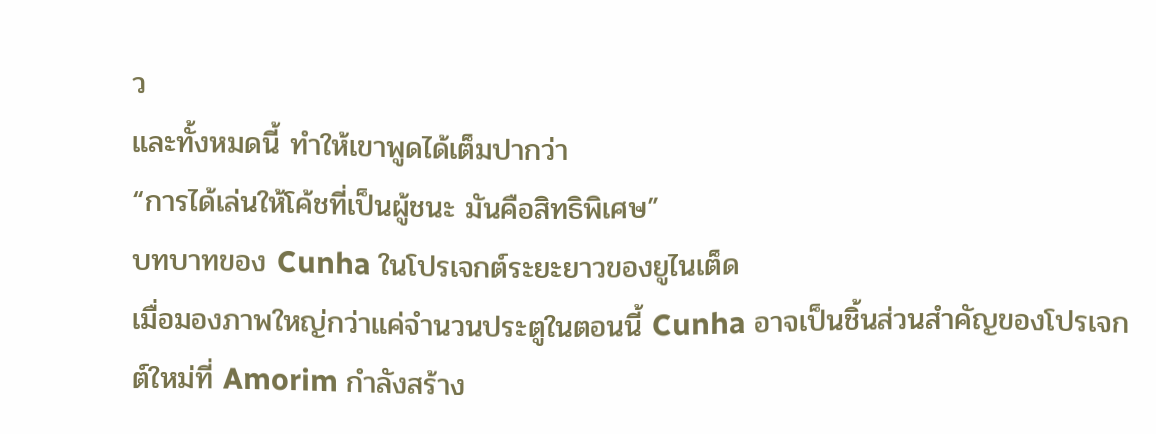ว
และทั้งหมดนี้ ทำให้เขาพูดได้เต็มปากว่า
“การได้เล่นให้โค้ชที่เป็นผู้ชนะ มันคือสิทธิพิเศษ”
บทบาทของ Cunha ในโปรเจกต์ระยะยาวของยูไนเต็ด
เมื่อมองภาพใหญ่กว่าแค่จำนวนประตูในตอนนี้ Cunha อาจเป็นชิ้นส่วนสำคัญของโปรเจกต์ใหม่ที่ Amorim กำลังสร้าง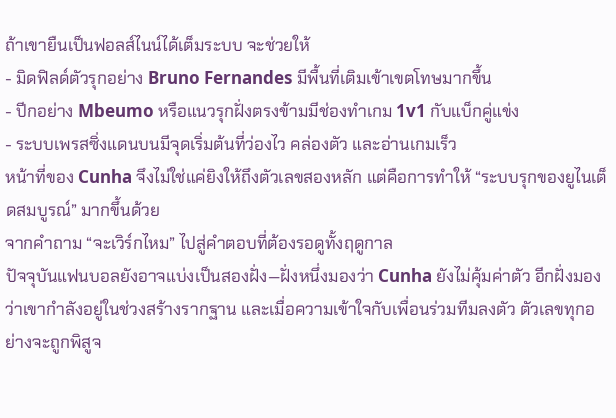ถ้าเขายืนเป็นฟอลส์ไนน์ได้เต็มระบบ จะช่วยให้
- มิดฟิลด์ตัวรุกอย่าง Bruno Fernandes มีพื้นที่เติมเข้าเขตโทษมากขึ้น
- ปีกอย่าง Mbeumo หรือแนวรุกฝั่งตรงข้ามมีช่องทำเกม 1v1 กับแบ็กคู่แข่ง
- ระบบเพรสซิ่งแดนบนมีจุดเริ่มต้นที่ว่องไว คล่องตัว และอ่านเกมเร็ว
หน้าที่ของ Cunha จึงไม่ใช่แค่ยิงให้ถึงตัวเลขสองหลัก แต่คือการทำให้ “ระบบรุกของยูไนเต็ดสมบูรณ์” มากขึ้นด้วย
จากคำถาม “จะเวิร์กไหม” ไปสู่คำตอบที่ต้องรอดูทั้งฤดูกาล
ปัจจุบันแฟนบอลยังอาจแบ่งเป็นสองฝั่ง—ฝั่งหนึ่งมองว่า Cunha ยังไม่คุ้มค่าตัว อีกฝั่งมองว่าเขากำลังอยู่ในช่วงสร้างรากฐาน และเมื่อความเข้าใจกับเพื่อนร่วมทีมลงตัว ตัวเลขทุกอย่างจะถูกพิสูจ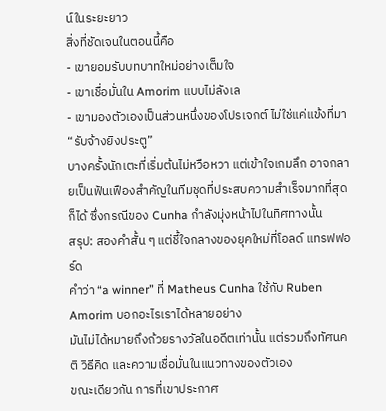น์ในระยะยาว
สิ่งที่ชัดเจนในตอนนี้คือ
- เขายอมรับบทบาทใหม่อย่างเต็มใจ
- เขาเชื่อมั่นใน Amorim แบบไม่ลังเล
- เขามองตัวเองเป็นส่วนหนึ่งของโปรเจกต์ ไม่ใช่แค่แข้งที่มา “รับจ้างยิงประตู”
บางครั้งนักเตะที่เริ่มต้นไม่หวือหวา แต่เข้าใจเกมลึก อาจกลายเป็นฟันเฟืองสำคัญในทีมชุดที่ประสบความสำเร็จมากที่สุดก็ได้ ซึ่งกรณีของ Cunha กำลังมุ่งหน้าไปในทิศทางนั้น
สรุป: สองคำสั้น ๆ แต่ชี้ใจกลางของยุคใหม่ที่โอลด์ แทรฟฟอร์ด
คำว่า “a winner” ที่ Matheus Cunha ใช้กับ Ruben Amorim บอกอะไรเราได้หลายอย่าง
มันไม่ได้หมายถึงถ้วยรางวัลในอดีตเท่านั้น แต่รวมถึงทัศนคติ วิธีคิด และความเชื่อมั่นในแนวทางของตัวเอง
ขณะเดียวกัน การที่เขาประกาศ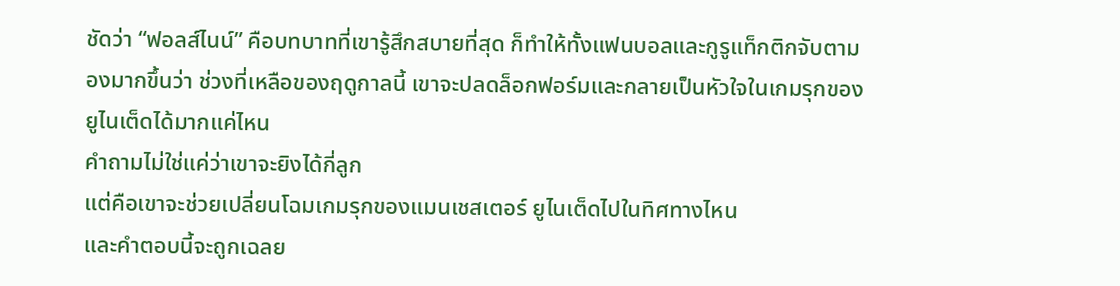ชัดว่า “ฟอลส์ไนน์” คือบทบาทที่เขารู้สึกสบายที่สุด ก็ทำให้ทั้งแฟนบอลและกูรูแท็กติกจับตามองมากขึ้นว่า ช่วงที่เหลือของฤดูกาลนี้ เขาจะปลดล็อกฟอร์มและกลายเป็นหัวใจในเกมรุกของยูไนเต็ดได้มากแค่ไหน
คำถามไม่ใช่แค่ว่าเขาจะยิงได้กี่ลูก
แต่คือเขาจะช่วยเปลี่ยนโฉมเกมรุกของแมนเชสเตอร์ ยูไนเต็ดไปในทิศทางไหน
และคำตอบนี้จะถูกเฉลย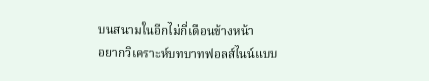บนสนามในอีกไม่กี่เดือนข้างหน้า
อยากวิเคราะห์บทบาทฟอลส์ไนน์แบบ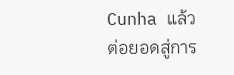Cunha แล้วต่อยอดสู่การ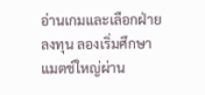อ่านเกมและเลือกฝ่ายลงทุน ลองเริ่มศึกษาแมตช์ใหญ่ผ่าน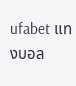ufabet แทงบอล